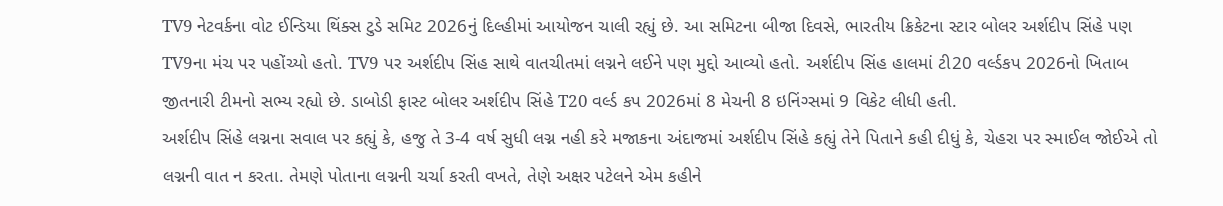TV9 નેટવર્કના વોટ ઈન્ડિયા થિંક્સ ટુડે સમિટ 2026નું દિલ્હીમાં આયોજન ચાલી રહ્યું છે. આ સમિટના બીજા દિવસે, ભારતીય ક્રિકેટના સ્ટાર બોલર અર્શદીપ સિંહે પણ TV9ના મંચ પર પહોંચ્યો હતો. TV9 પર અર્શદીપ સિંહ સાથે વાતચીતમાં લગ્નને લઈને પણ મુદ્દો આવ્યો હતો. અર્શદીપ સિંહ હાલમાં ટી20 વર્લ્ડકપ 2026નો ખિતાબ જીતનારી ટીમનો સભ્ય રહ્યો છે. ડાબોડી ફાસ્ટ બોલર અર્શદીપ સિંહે T20 વર્લ્ડ કપ 2026માં 8 મેચની 8 ઇનિંગ્સમાં 9 વિકેટ લીધી હતી.
અર્શદીપ સિંહે લગ્નના સવાલ પર કહ્યું કે, હજુ તે 3-4 વર્ષ સુધી લગ્ન નહી કરે મજાકના અંદાજમાં અર્શદીપ સિંહે કહ્યું તેને પિતાને કહી દીધું કે, ચેહરા પર સ્માઈલ જોઈએ તો લગ્નની વાત ન કરતા. તેમણે પોતાના લગ્નની ચર્ચા કરતી વખતે, તેણે અક્ષર પટેલને એમ કહીને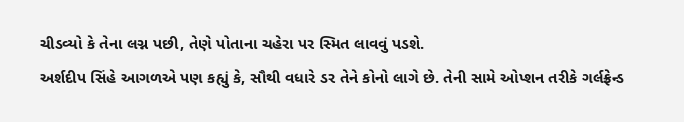ચીડવ્યો કે તેના લગ્ન પછી, તેણે પોતાના ચહેરા પર સ્મિત લાવવું પડશે.
અર્શદીપ સિંહે આગળએ પણ કહ્યું કે, સૌથી વધારે ડર તેને કોનો લાગે છે. તેની સામે ઓપ્શન તરીકે ગર્લફ્રેન્ડ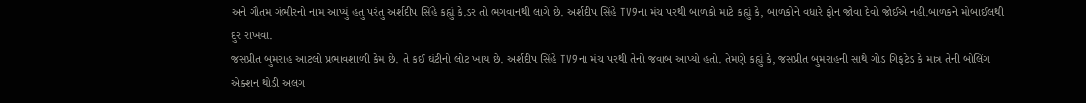અને ગૌતમ ગંભીરનો નામ આપ્યું હતુ પરંતુ અર્શદીપ સિંહે કહ્યું કે.ડર તો ભગવાનથી લાગે છે. અર્શદીપ સિંહે TV9ના મંચ પરથી બાળકો માટે કહ્યું કે, બાળકોને વધારે ફોન જોવા દેવો જોઈએ નહી.બાળકને મોબાઈલથી દુર રાખવા.
જસપ્રીત બુમરાહ આટલો પ્રભાવશાળી કેમ છે. તે કઈ ઘંટીનો લોટ ખાય છે. અર્શદીપ સિંહે TV9ના મંચ પરથી તેનો જવાબ આપ્યો હતો. તેમણે કહ્યું કે, જસપ્રીત બુમરાહની સાથે ગોડ ગિફટેડ કે માત્ર તેની બોલિંગ એક્શન થોડી અલગ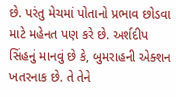છે. પરંતુ મેચમાં પોતાનો પ્રભાવ છોડવા માટે મહેનત પણ કરે છે. અર્શદીપ સિંહનું માનવું છે કે, બુમરાહની એક્શન ખતરનાક છે. તે તેને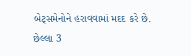બેટ્સમેનોને હરાવવામાં મદદ કરે છે.
છેલ્લા 3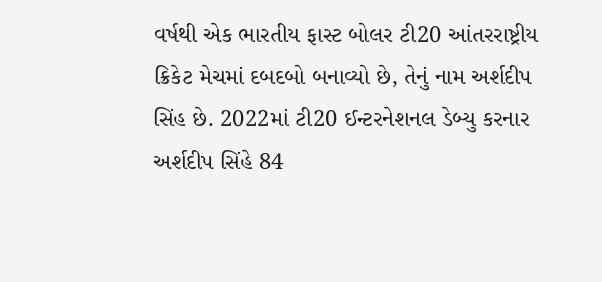વર્ષથી એક ભારતીય ફાસ્ટ બોલર ટી20 આંતરરાષ્ટ્રીય ક્રિકેટ મેચમાં દબદબો બનાવ્યો છે, તેનું નામ અર્શદીપ સિંહ છે. 2022માં ટી20 ઈન્ટરનેશનલ ડેબ્યુ કરનાર અર્શદીપ સિંહે 84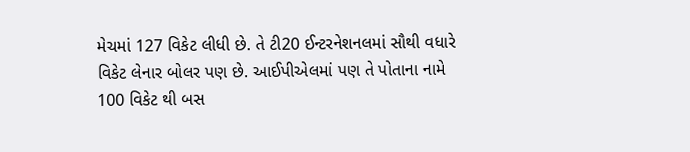મેચમાં 127 વિકેટ લીધી છે. તે ટી20 ઈન્ટરનેશનલમાં સૌથી વધારે વિકેટ લેનાર બોલર પણ છે. આઈપીએલમાં પણ તે પોતાના નામે 100 વિકેટ થી બસ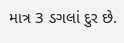માત્ર 3 ડગલાં દુર છે.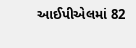આઈપીએલમાં 82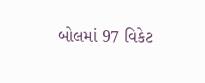બોલમાં 97 વિકેટ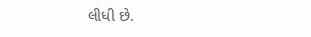લીધી છે.